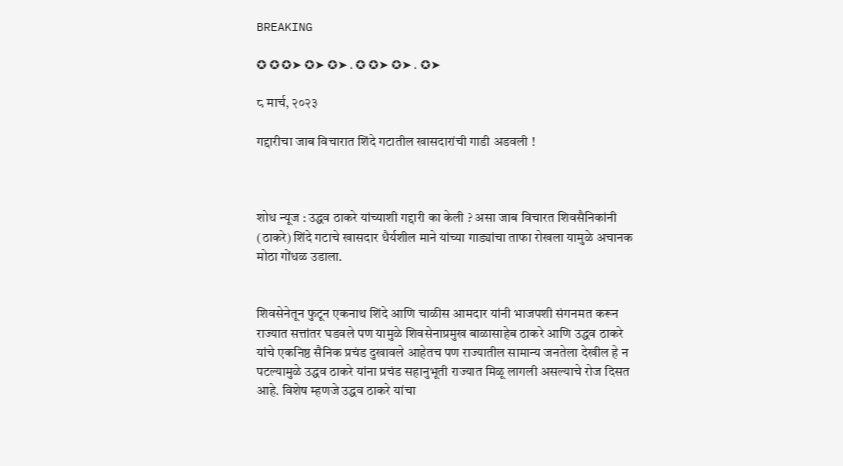BREAKING

✪ ✪ ✪➤ ✪➤ ✪➤ . ✪ ✪➤ ✪➤ . ✪➤

८ मार्च, २०२३

गद्दारीचा जाब विचारात शिंदे गटातील खासदारांची गाडी अडवली !



शोध न्यूज : उद्धव ठाकरे यांच्याशी गद्दारी का केली ? असा जाब विचारत शिवसैनिकांनी (ठाकरे) शिंदे गटाचे खासदार धैर्यशील माने यांच्या गाड्यांचा ताफा रोखला यामुळे अचानक मोठा गोंधळ उडाला.


शिवसेनेतून फुटून एकनाथ शिंदे आणि चाळीस आमदार यांनी भाजपशी संगनमत करून राज्यात सत्तांतर घडवले पण यामुळे शिवसेनाप्रमुख बाळासाहेब ठाकरे आणि उद्धव ठाकरे यांचे एकनिष्ठ सैनिक प्रचंड दुखावले आहेतच पण राज्यातील सामान्य जनतेला देखील हे न पटल्यामुळे उद्धव ठाकरे यांना प्रचंड सहानुभूती राज्यात मिळू लागली असल्याचे रोज दिसत आहे. विशेष म्हणजे उद्धव ठाकरे यांचा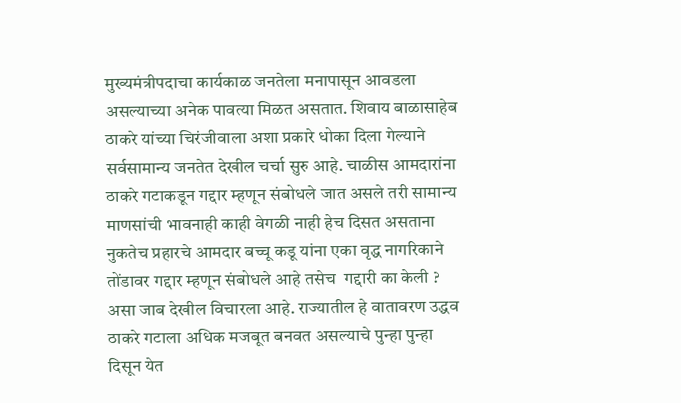मुख्यमंत्रीपदाचा कार्यकाळ जनतेला मनापासून आवडला असल्याच्या अनेक पावत्या मिळत असतात. शिवाय बाळासाहेब ठाकरे यांच्या चिरंजीवाला अशा प्रकारे धोका दिला गेल्याने सर्वसामान्य जनतेत देखील चर्चा सुरु आहे. चाळीस आमदारांना ठाकरे गटाकडून गद्दार म्हणून संबोधले जात असले तरी सामान्य माणसांची भावनाही काही वेगळी नाही हेच दिसत असताना नुकतेच प्रहारचे आमदार बच्चू कडू यांना एका वृद्ध नागरिकाने तोंडावर गद्दार म्हणून संबोधले आहे तसेच  गद्दारी का केली ? असा जाब देखील विचारला आहे. राज्यातील हे वातावरण उद्धव ठाकरे गटाला अधिक मजबूत बनवत असल्याचे पुन्हा पुन्हा दिसून येत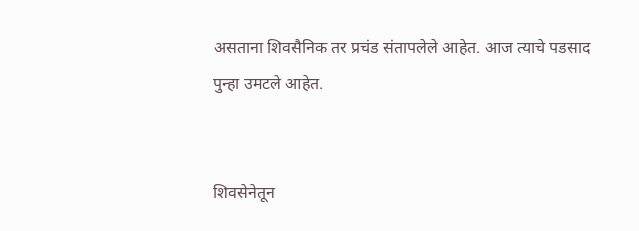असताना शिवसैनिक तर प्रचंड संतापलेले आहेत. आज त्याचे पडसाद पुन्हा उमटले आहेत.


शिवसेनेतून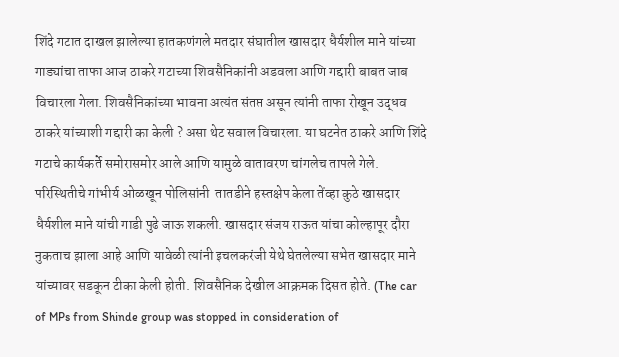शिंदे गटात दाखल झालेल्या हातकणंगले मतदार संघातील खासदार धैर्यशील माने यांच्या गाड्यांचा ताफा आज ठाकरे गटाच्या शिवसैनिकांनी अडवला आणि गद्दारी बाबत जाब विचारला गेला. शिवसैनिकांच्या भावना अत्यंत संतप्त असून त्यांनी ताफा रोखून उद्धव ठाकरे यांच्याशी गद्दारी का केली ? असा थेट सवाल विचारला. या घटनेत ठाकरे आणि शिंदे गटाचे कार्यकर्ते समोरासमोर आले आणि यामुळे वातावरण चांगलेच तापले गेले. परिस्थितीचे गांभीर्य ओळखून पोलिसांनी  तातडीने हस्तक्षेप केला तेंव्हा कुठे खासदार धैर्यशील माने यांची गाडी पुढे जाऊ शकली. खासदार संजय राऊत यांचा कोल्हापूर दौरा नुकताच झाला आहे आणि यावेळी त्यांनी इचलकरंजी येथे घेतलेल्या सभेत खासदार माने यांच्यावर सडकून टीका केली होती. शिवसैनिक देखील आक्रमक दिसत होते. (The car of MPs from Shinde group was stopped in consideration of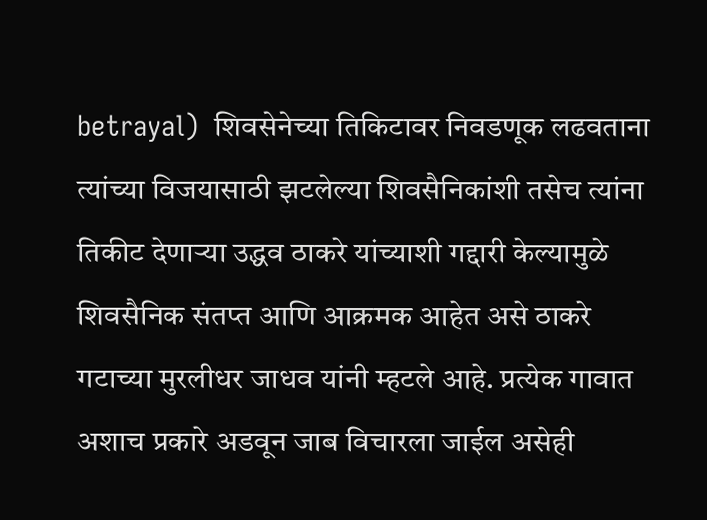betrayal)  शिवसेनेच्या तिकिटावर निवडणूक लढवताना त्यांच्या विजयासाठी झटलेल्या शिवसैनिकांशी तसेच त्यांना तिकीट देणाऱ्या उद्धव ठाकरे यांच्याशी गद्दारी केल्यामुळे शिवसैनिक संतप्त आणि आक्रमक आहेत असे ठाकरे गटाच्या मुरलीधर जाधव यांनी म्हटले आहे. प्रत्येक गावात अशाच प्रकारे अडवून जाब विचारला जाईल असेही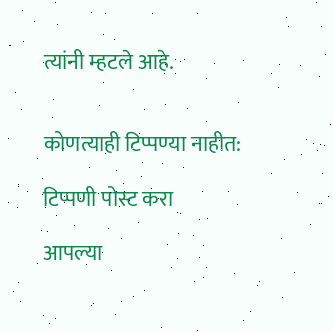त्यांनी म्हटले आहे.


कोणत्याही टिप्पण्‍या नाहीत:

टिप्पणी पोस्ट करा

आपल्या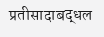प्रतीसादाबद्धल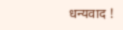धन्यवाद !